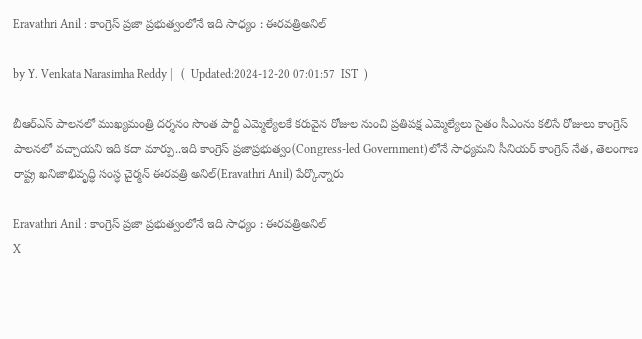Eravathri Anil : కాంగ్రెస్ ప్రజా ప్రభుత్వంలోనే ఇది సాధ్యం : ఈరవత్రిఅనిల్

by Y. Venkata Narasimha Reddy |   (  Updated:2024-12-20 07:01:57  IST  )

బీఆర్ఎస్ పాలనలో ముఖ్యమంత్రి దర్శనం సొంత పార్టీ ఎమ్మెల్యేలకే కరువైన రోజుల నుంచి ప్రతిపక్ష ఎమ్మెల్యేలు సైతం సీఎంను కలిసే రోజులు కాంగ్రెస్ పాలనలో వచ్చాయని ఇది కదా మార్పు..ఇది కాంగ్రెస్ ప్రజాప్రభుత్వం(Congress-led Government)లోనే సాధ్యమని సీనియర్ కాంగ్రెస్ నేత, తెలంగాణ రాష్ట్ర ఖనిజాభివృద్ధి సంస్ధ చైర్మన్ ఈరవత్రి అనిల్(Eravathri Anil) పేర్కొన్నారు

Eravathri Anil : కాంగ్రెస్ ప్రజా ప్రభుత్వంలోనే ఇది సాధ్యం : ఈరవత్రిఅనిల్
X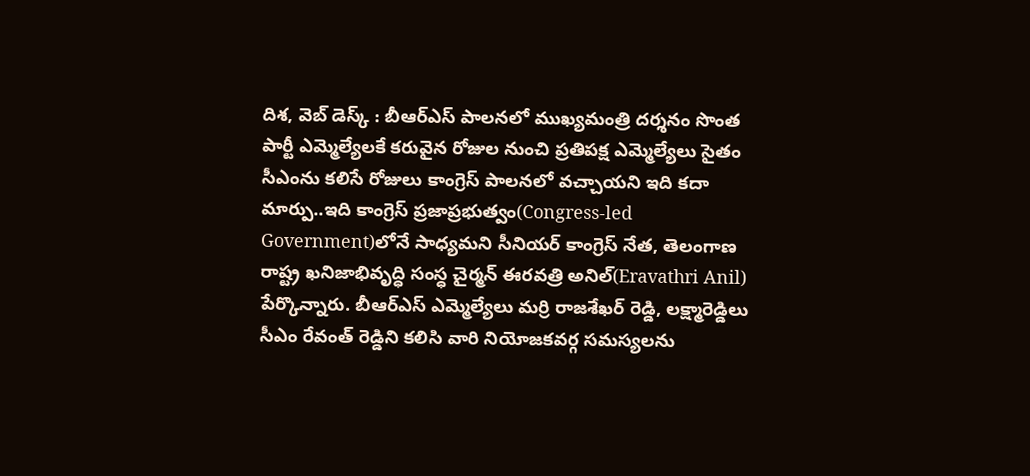దిశ, వెబ్ డెస్క్ : బీఆర్ఎస్ పాలనలో ముఖ్యమంత్రి దర్శనం సొంత పార్టీ ఎమ్మెల్యేలకే కరువైన రోజుల నుంచి ప్రతిపక్ష ఎమ్మెల్యేలు సైతం సీఎంను కలిసే రోజులు కాంగ్రెస్ పాలనలో వచ్చాయని ఇది కదా మార్పు..ఇది కాంగ్రెస్ ప్రజాప్రభుత్వం(Congress-led Government)లోనే సాధ్యమని సీనియర్ కాంగ్రెస్ నేత, తెలంగాణ రాష్ట్ర ఖనిజాభివృద్ధి సంస్ధ చైర్మన్ ఈరవత్రి అనిల్(Eravathri Anil) పేర్కొన్నారు. బీఆర్ఎస్ ఎమ్మెల్యేలు మర్రి రాజశేఖర్ రెడ్డి, లక్ష్మారెడ్డిలు సీఎం రేవంత్ రెడ్డిని కలిసి వారి నియోజకవర్గ సమస్యలను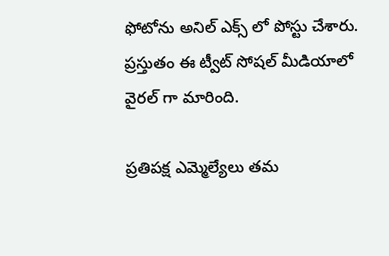ఫోటోను అనిల్ ఎక్స్ లో పోస్టు చేశారు. ప్రస్తుతం ఈ ట్వీట్ సోషల్ మీడియాలో వైరల్ గా మారింది.

ప్రతిపక్ష ఎమ్మెల్యేలు తమ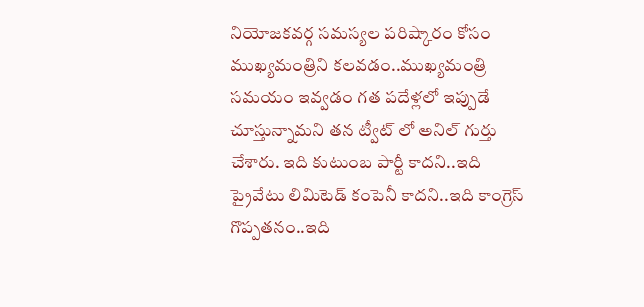నియోజకవర్గ సమస్యల పరిష్కారం కోసం ముఖ్యమంత్రిని కలవడం..ముఖ్యమంత్రి సమయం ఇవ్వడం గత పదేళ్లలో ఇప్పుడే చూస్తున్నామని తన ట్వీట్ లో అనిల్ గుర్తు చేశారు. ఇది కుటుంబ పార్టీ కాదని..ఇది ప్రైవేటు లిమిటెడ్ కంపెనీ కాదని..ఇది కాంగ్రెస్ గొప్పతనం..ఇది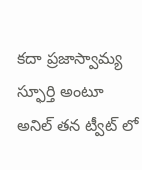కదా ప్రజాస్వామ్య స్ఫూర్తి అంటూ అనిల్ తన ట్వీట్ లో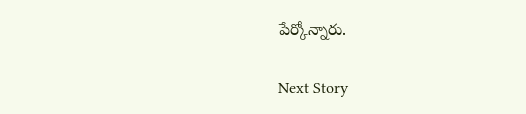పేర్కోన్నారు.

Next Story